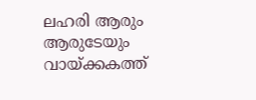ലഹരി ആരും ആരുടേയും വായ്ക്കകത്ത്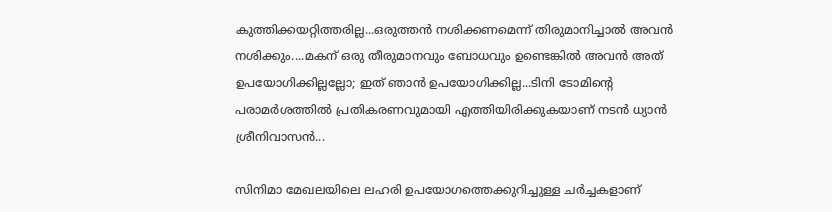കുത്തിക്കയറ്റിത്തരില്ല...ഒരുത്തൻ നശിക്കണമെന്ന് തിരുമാനിച്ചാൽ അവൻ നശിക്കും....മകന് ഒരു തീരുമാനവും ബോധവും ഉണ്ടെങ്കിൽ അവൻ അത് ഉപയോഗിക്കില്ലല്ലോ; ഇത് ഞാൻ ഉപയോഗിക്കില്ല...ടിനി ടോമിന്റെ പരാമർശത്തിൽ പ്രതികരണവുമായി എത്തിയിരിക്കുകയാണ് നടൻ ധ്യാൻ ശ്രീനിവാസൻ...

സിനിമാ മേഖലയിലെ ലഹരി ഉപയോഗത്തെക്കുറിച്ചുള്ള ചർച്ചകളാണ്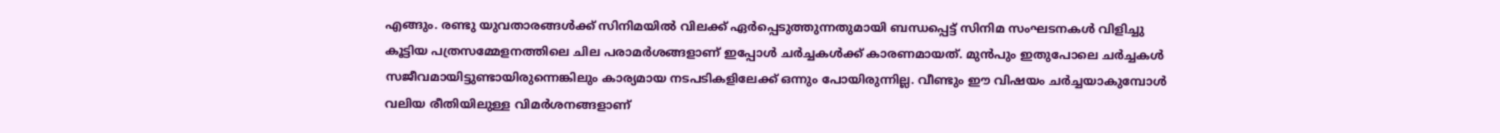എങ്ങും. രണ്ടു യുവതാരങ്ങൾക്ക് സിനിമയിൽ വിലക്ക് ഏർപ്പെടുത്തുന്നതുമായി ബന്ധപ്പെട്ട് സിനിമ സംഘടനകൾ വിളിച്ചു കൂട്ടിയ പത്രസമ്മേളനത്തിലെ ചില പരാമർശങ്ങളാണ് ഇപ്പോൾ ചർച്ചകൾക്ക് കാരണമായത്. മുൻപും ഇതുപോലെ ചർച്ചകൾ സജീവമായിട്ടുണ്ടായിരുന്നെങ്കിലും കാര്യമായ നടപടികളിലേക്ക് ഒന്നും പോയിരുന്നില്ല. വീണ്ടും ഈ വിഷയം ചർച്ചയാകുമ്പോൾ വലിയ രീതിയിലുള്ള വിമർശനങ്ങളാണ്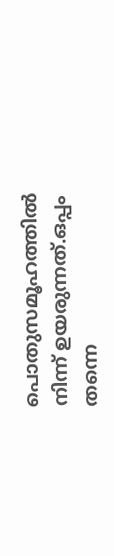പൊതുസമൂഹത്തിൽ നിന്ന് ഉയരുന്നത്.ഒപ്പം തന്നെ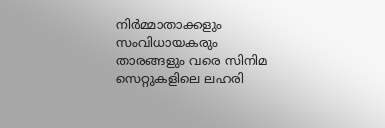നിർമ്മാതാക്കളും സംവിധായകരും താരങ്ങളും വരെ സിനിമ സെറ്റുകളിലെ ലഹരി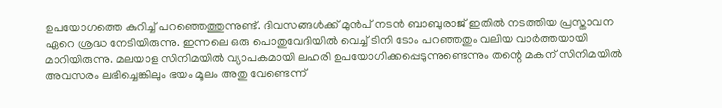ഉപയോഗത്തെ കുറിച്ച് പറഞ്ഞെത്തുന്നുണ്ട്. ദിവസങ്ങൾക്ക് മുൻപ് നടൻ ബാബുരാജ് ഇതിൽ നടത്തിയ പ്രസ്താവന ഏറെ ശ്രദ്ധ നേടിയിരുന്നു. ഇന്നലെ ഒരു പൊതുവേദിയിൽ വെച്ച് ടിനി ടോം പറഞ്ഞതും വലിയ വാർത്തയായി മാറിയിരുന്നു. മലയാള സിനിമയിൽ വ്യാപകമായി ലഹരി ഉപയോഗിക്കപ്പെടുന്നുണ്ടെന്നും തന്റെ മകന് സിനിമയിൽ അവസരം ലഭിച്ചെങ്കിലും ഭയം മൂലം അതു വേണ്ടെന്ന്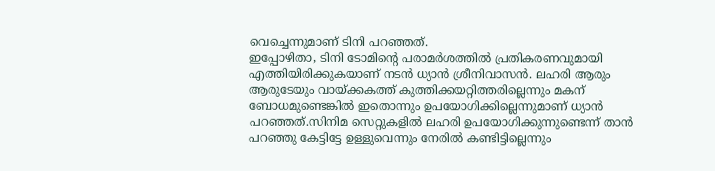വെച്ചെന്നുമാണ് ടിനി പറഞ്ഞത്.
ഇപ്പോഴിതാ, ടിനി ടോമിന്റെ പരാമർശത്തിൽ പ്രതികരണവുമായി എത്തിയിരിക്കുകയാണ് നടൻ ധ്യാൻ ശ്രീനിവാസൻ. ലഹരി ആരും ആരുടേയും വായ്ക്കകത്ത് കുത്തിക്കയറ്റിത്തരില്ലെന്നും മകന് ബോധമുണ്ടെങ്കിൽ ഇതൊന്നും ഉപയോഗിക്കില്ലെന്നുമാണ് ധ്യാൻ പറഞ്ഞത്.സിനിമ സെറ്റുകളിൽ ലഹരി ഉപയോഗിക്കുന്നുണ്ടെന്ന് താൻ പറഞ്ഞു കേട്ടിട്ടേ ഉള്ളുവെന്നും നേരിൽ കണ്ടിട്ടില്ലെന്നും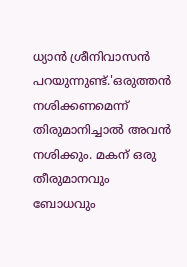ധ്യാൻ ശ്രീനിവാസൻ പറയുന്നുണ്ട്.'ഒരുത്തൻ നശിക്കണമെന്ന് തിരുമാനിച്ചാൽ അവൻ നശിക്കും. മകന് ഒരു തീരുമാനവും ബോധവും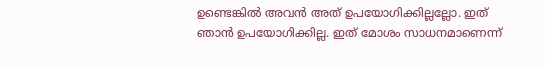ഉണ്ടെങ്കിൽ അവൻ അത് ഉപയോഗിക്കില്ലല്ലോ. ഇത് ഞാൻ ഉപയോഗിക്കില്ല. ഇത് മോശം സാധനമാണെന്ന്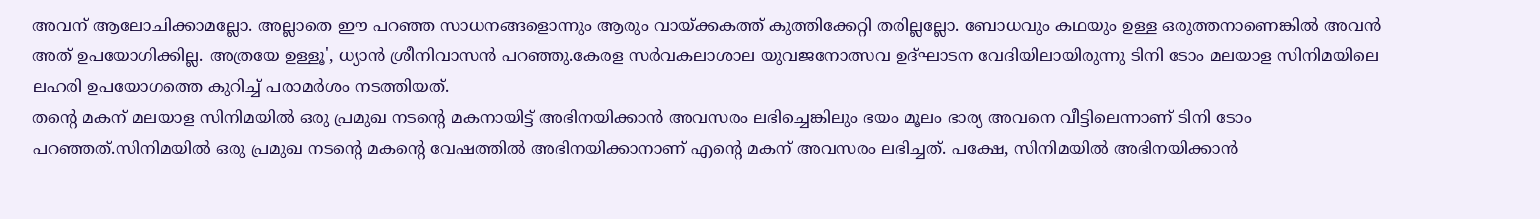അവന് ആലോചിക്കാമല്ലോ. അല്ലാതെ ഈ പറഞ്ഞ സാധനങ്ങളൊന്നും ആരും വായ്ക്കകത്ത് കുത്തിക്കേറ്റി തരില്ലല്ലോ. ബോധവും കഥയും ഉള്ള ഒരുത്തനാണെങ്കിൽ അവൻ അത് ഉപയോഗിക്കില്ല. അത്രയേ ഉള്ളൂ', ധ്യാൻ ശ്രീനിവാസൻ പറഞ്ഞു.കേരള സർവകലാശാല യുവജനോത്സവ ഉദ്ഘാടന വേദിയിലായിരുന്നു ടിനി ടോം മലയാള സിനിമയിലെ ലഹരി ഉപയോഗത്തെ കുറിച്ച് പരാമർശം നടത്തിയത്.
തന്റെ മകന് മലയാള സിനിമയിൽ ഒരു പ്രമുഖ നടന്റെ മകനായിട്ട് അഭിനയിക്കാൻ അവസരം ലഭിച്ചെങ്കിലും ഭയം മൂലം ഭാര്യ അവനെ വീട്ടിലെന്നാണ് ടിനി ടോം പറഞ്ഞത്.സിനിമയിൽ ഒരു പ്രമുഖ നടന്റെ മകന്റെ വേഷത്തിൽ അഭിനയിക്കാനാണ് എന്റെ മകന് അവസരം ലഭിച്ചത്. പക്ഷേ, സിനിമയിൽ അഭിനയിക്കാൻ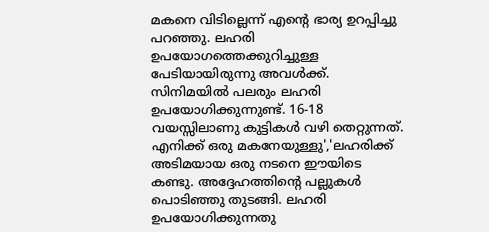മകനെ വിടില്ലെന്ന് എന്റെ ഭാര്യ ഉറപ്പിച്ചു പറഞ്ഞു. ലഹരി ഉപയോഗത്തെക്കുറിച്ചുള്ള പേടിയായിരുന്നു അവൾക്ക്. സിനിമയിൽ പലരും ലഹരി ഉപയോഗിക്കുന്നുണ്ട്. 16-18 വയസ്സിലാണു കുട്ടികൾ വഴി തെറ്റുന്നത്. എനിക്ക് ഒരു മകനേയുള്ളു','ലഹരിക്ക് അടിമയായ ഒരു നടനെ ഈയിടെ കണ്ടു. അദ്ദേഹത്തിന്റെ പല്ലുകൾ പൊടിഞ്ഞു തുടങ്ങി. ലഹരി ഉപയോഗിക്കുന്നതു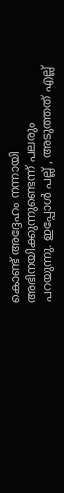കൊണ്ട് അദ്ദേഹം നന്നായി അഭിനയിക്കുന്നുണ്ടെന്ന് പലരും പറയുന്നു. ഇപ്പോൾ പല്ല് , അടുത്തത് എല്ല്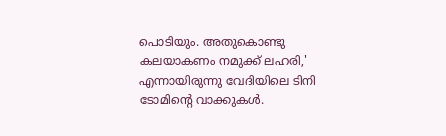പൊടിയും. അതുകൊണ്ടു കലയാകണം നമുക്ക് ലഹരി,' എന്നായിരുന്നു വേദിയിലെ ടിനി ടോമിന്റെ വാക്കുകൾ.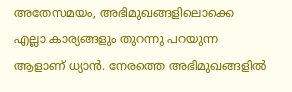അതേസമയം, അഭിമുഖങ്ങളിലൊക്കെ എല്ലാ കാര്യങ്ങളും തുറന്നു പറയുന്ന ആളാണ് ധ്യാൻ. നേരത്തെ അഭിമുഖങ്ങളിൽ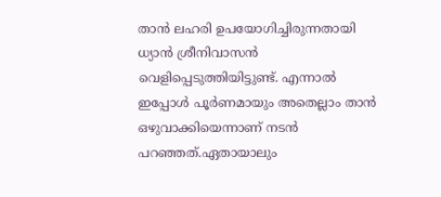താൻ ലഹരി ഉപയോഗിച്ചിരുന്നതായി ധ്യാൻ ശ്രീനിവാസൻ വെളിപ്പെടുത്തിയിട്ടുണ്ട്. എന്നാൽ ഇപ്പോൾ പൂർണമായും അതെല്ലാം താൻ ഒഴുവാക്കിയെന്നാണ് നടൻ പറഞ്ഞത്.ഏതായാലും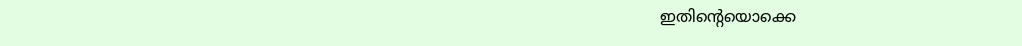ഇതിന്റെയൊക്കെ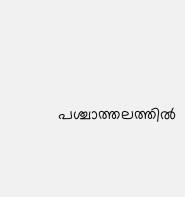പശ്ചാത്തലത്തിൽ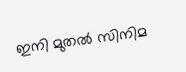ഇനി മുതൽ സിനിമ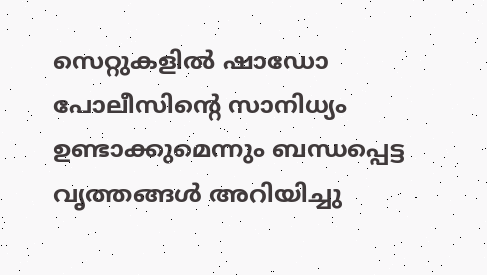സെറ്റുകളിൽ ഷാഡോ പോലീസിന്റെ സാനിധ്യം ഉണ്ടാക്കുമെന്നും ബന്ധപ്പെട്ട വൃത്തങ്ങൾ അറിയിച്ചു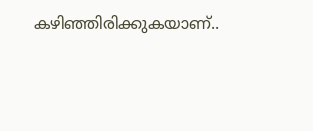കഴിഞ്ഞിരിക്കുകയാണ്..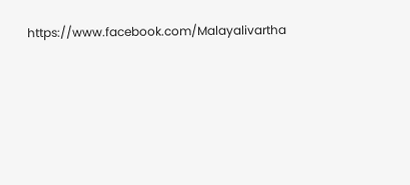https://www.facebook.com/Malayalivartha